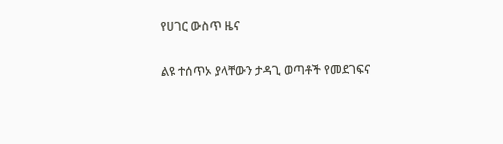የሀገር ውስጥ ዜና

ልዩ ተሰጥኦ ያላቸውን ታዳጊ ወጣቶች የመደገፍና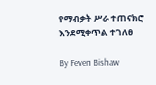የማብቃት ሥራ ተጠናክሮ እንደሚቀጥል ተገለፀ

By Feven Bishaw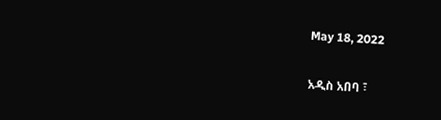May 18, 2022

አዲስ አበባ ፣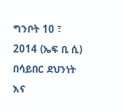ግንቦት 10 ፣ 2014 (ኤፍ ቢ ሲ) በሳይበር ደህንነት እና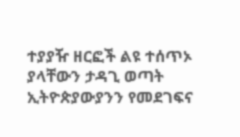ተያያዥ ዘርፎች ልዩ ተሰጥኦ ያላቸውን ታዳጊ ወጣት ኢትዮጵያውያንን የመደገፍና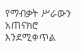የማብቃት ሥራውን አጠናክሮ እንደሚቀጥል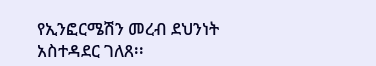የኢንፎርሜሽን መረብ ደህንነት አስተዳደር ገለጸ፡፡